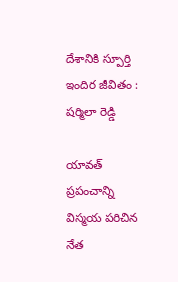దేశానికి స్పూర్తి ఇందిర జీవితం : ష‌ర్మిలా రెడ్డి

యావ‌త్ ప్ర‌పంచాన్ని విస్మ‌య ప‌రిచిన నేత‌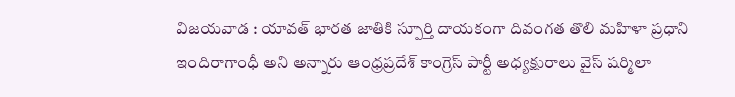విజ‌య‌వాడ : యావ‌త్ భార‌త జాతికి స్పూర్తి దాయకంగా దివంగ‌త తొలి మ‌హిళా ప్ర‌ధాని ఇందిరాగాంధీ అని అన్నారు ఆంధ్ర‌ప్ర‌దేశ్ కాంగ్రెస్ పార్టీ అధ్య‌క్షురాలు వైస్ ష‌ర్మిలా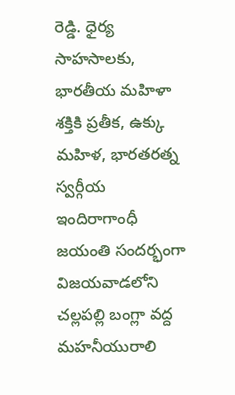రెడ్డి. ధైర్య సాహసాలకు, భారతీయ మహిళా శక్తికి ప్రతీక, ఉక్కు మహిళ, భారతరత్న స్వర్గీయ ఇందిరాగాంధీ జయంతి సందర్భంగా విజయవాడలోని చల్లపల్లి బంగ్లా వద్ద మహనీయురాలి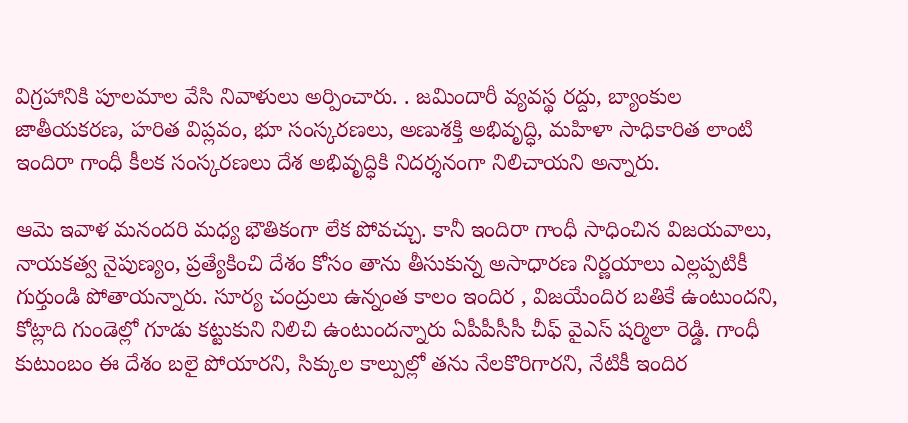విగ్రహానికి పూలమాల వేసి నివాళులు అర్పించారు. . జమిందారీ వ్యవస్థ రద్దు, బ్యాంకుల జాతీయకరణ, హరిత విప్లవం, భూ సంస్కరణలు, అణుశక్తి అభివృద్ధి, మహిళా సాధికారిత లాంటి ఇందిరా గాంధీ కీలక సంస్కరణలు దేశ అభివృద్ధికి నిదర్శనంగా నిలిచాయ‌ని అన్నారు.

ఆమె ఇవాళ మ‌నంద‌రి మ‌ధ్య భౌతికంగా లేక పోవ‌చ్చు. కానీ ఇందిరా గాంధీ సాధించిన విజ‌య‌వాలు, నాయ‌క‌త్వ నైపుణ్యం, ప్ర‌త్యేకించి దేశం కోసం తాను తీసుకున్న అసాధార‌ణ నిర్ణ‌యాలు ఎల్ల‌ప్ప‌టికీ గుర్తుండి పోతాయ‌న్నారు. సూర్య చంద్రులు ఉన్నంత కాలం ఇందిర , విజ‌యేందిర బ‌తికే ఉంటుంద‌ని, కోట్లాది గుండెల్లో గూడు కట్టుకుని నిలిచి ఉంటుంద‌న్నారు ఏపీపీసీసీ చీఫ్ వైఎస్ ష‌ర్మిలా రెడ్డి. గాంధీ కుటుంబం ఈ దేశం బ‌లై పోయార‌ని, సిక్కుల కాల్పుల్లో త‌ను నేల‌కొరిగార‌ని, నేటికీ ఇందిర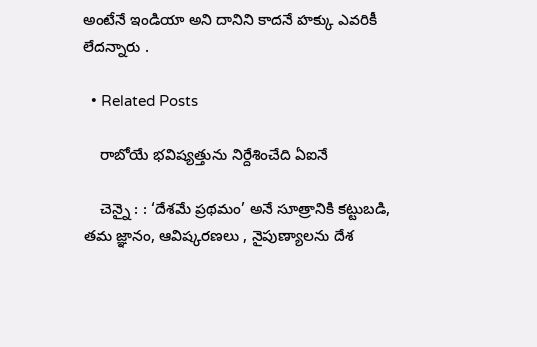అంటేనే ఇండియా అని దానిని కాద‌నే హ‌క్కు ఎవ‌రికీ లేద‌న్నారు .

  • Related Posts

    రాబోయే భ‌విష్య‌త్తును నిర్దేశించేది ఏఐనే

    చెన్నై : : ‘దేశమే ప్రథమం’ అనే సూత్రానికి కట్టుబడి, తమ జ్ఞానం, ఆవిష్కరణలు , నైపుణ్యాలను దేశ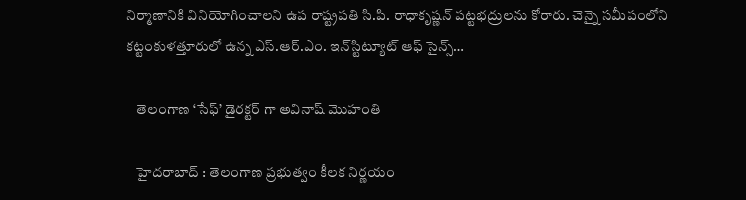నిర్మాణానికి వినియోగించాలని ఉప రాష్ట్రపతి సి.పి. రాధాకృష్ణన్ పట్టభద్రులను కోరారు. చెన్నై సమీపంలోని కట్టంకుళత్తూరులో ఉన్న ఎస్.ఆర్.ఎం. ఇన్‌స్టిట్యూట్ ఆఫ్ సైన్స్…

    తెలంగాణ ‘సేఫ్’ డైర‌క్ట‌ర్ గా అవినాష్ మొహంతి

    హైద‌రాబాద్ : తెలంగాణ ప్ర‌భుత్వం కీల‌క నిర్ణ‌యం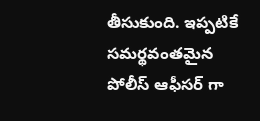తీసుకుంది. ఇప్ప‌టికే స‌మ‌ర్థ‌వంత‌మైన పోలీస్ ఆఫీస‌ర్ గా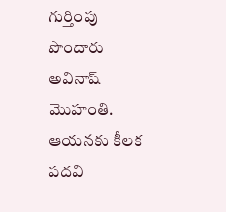గుర్తింపు పొందారు అవినాష్ మొహంతి. ఆయ‌న‌కు కీల‌క ప‌ద‌వి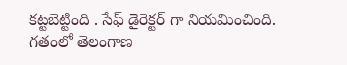క‌ట్ట‌బెట్టింది . సేఫ్ డైరెక్ట‌ర్ గా నియ‌మించింది. గతంలో తెలంగాణ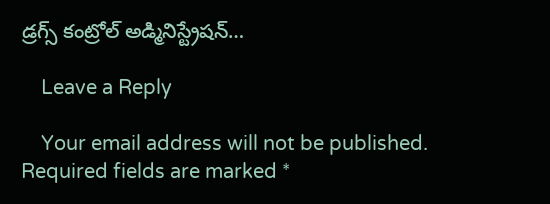డ్రగ్స్ కంట్రోల్ అడ్మినిస్ట్రేషన్…

    Leave a Reply

    Your email address will not be published. Required fields are marked *